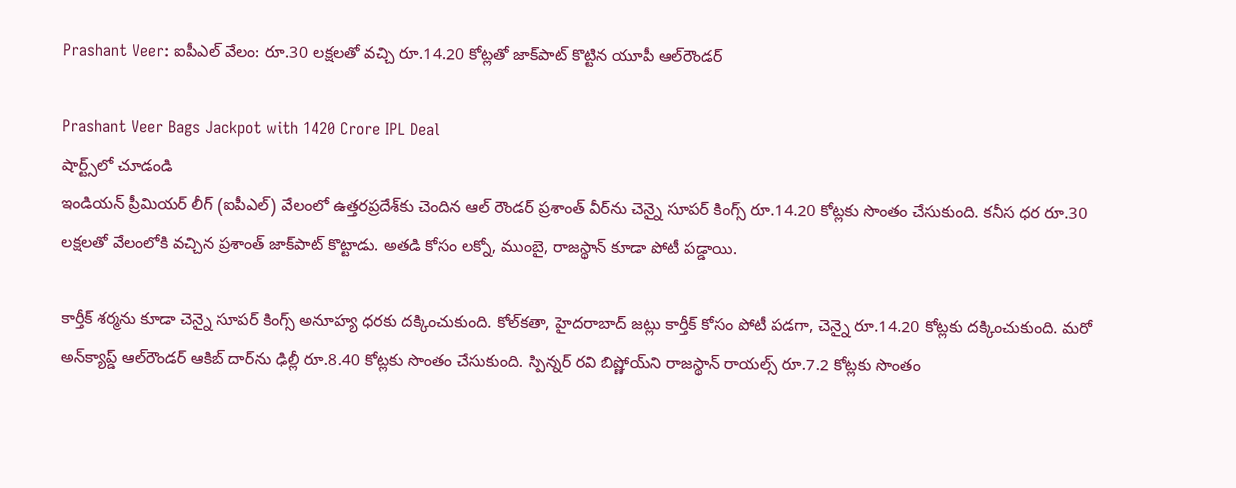Prashant Veer: ఐపీఎల్ వేలం: రూ.30 లక్షలతో వచ్చి రూ.14.20 కోట్లతో జాక్‌పాట్ కొట్టిన యూపీ ఆల్‌రౌండర్

Prashant Veer Bags Jackpot with 1420 Crore IPL Deal
షార్ట్స్‌లో చూడండి
ఇండియన్ ప్రీమియర్ లీగ్ (ఐపీఎల్) వేలంలో ఉత్తరప్రదేశ్‌కు చెందిన ఆల్ రౌండర్ ప్రశాంత్ వీర్‌ను చెన్నై సూపర్ కింగ్స్ రూ.14.20 కోట్లకు సొంతం చేసుకుంది. కనీస ధర రూ.30 లక్షలతో వేలంలోకి వచ్చిన ప్రశాంత్ జాక్‌పాట్ కొట్టాడు. అతడి కోసం లక్నో, ముంబై, రాజస్థాన్ కూడా పోటీ పడ్డాయి.

కార్తీక్ శర్మను కూడా చెన్నై సూపర్ కింగ్స్ అనూహ్య ధరకు దక్కించుకుంది. కోల్‌కతా, హైదరాబాద్ జట్లు కార్తీక్ కోసం పోటీ పడగా, చెన్నై రూ.14.20 కోట్లకు దక్కించుకుంది. మరో అన్‌క్యాప్డ్ ఆల్‌రౌండర్ ఆకిబ్ దార్‌ను ఢిల్లీ రూ.8.40 కోట్లకు సొంతం చేసుకుంది. స్పిన్నర్ రవి బిష్ణోయ్‌ని రాజస్థాన్ రాయల్స్ రూ.7.2 కోట్లకు సొంతం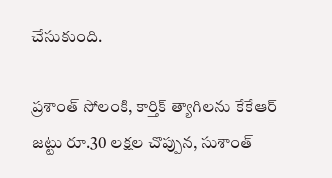చేసుకుంది.

ప్రశాంత్ సోలంకి, కార్తిక్ త్యాగిలను కేకేఆర్ జట్టు రూ.30 లక్షల చొప్పున, సుశాంత్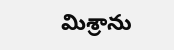మిశ్రాను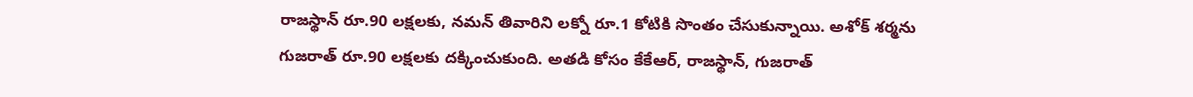రాజస్థాన్ రూ.90 లక్షలకు, నమన్ తివారిని లక్నో రూ.1 కోటికి సొంతం చేసుకున్నాయి. అశోక్ శర్మను గుజరాత్ రూ.90 లక్షలకు దక్కించుకుంది. అతడి కోసం కేకేఆర్, రాజస్థాన్, గుజరాత్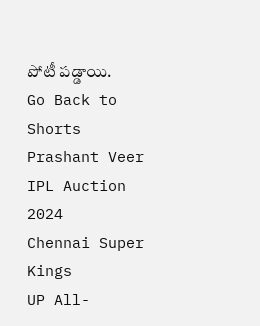పోటీ పడ్డాయి.
Go Back to Shorts
Prashant Veer
IPL Auction 2024
Chennai Super Kings
UP All-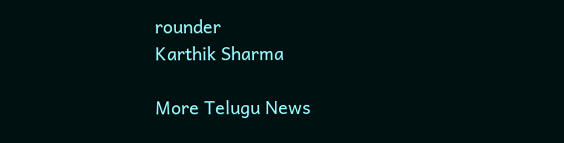rounder
Karthik Sharma

More Telugu News